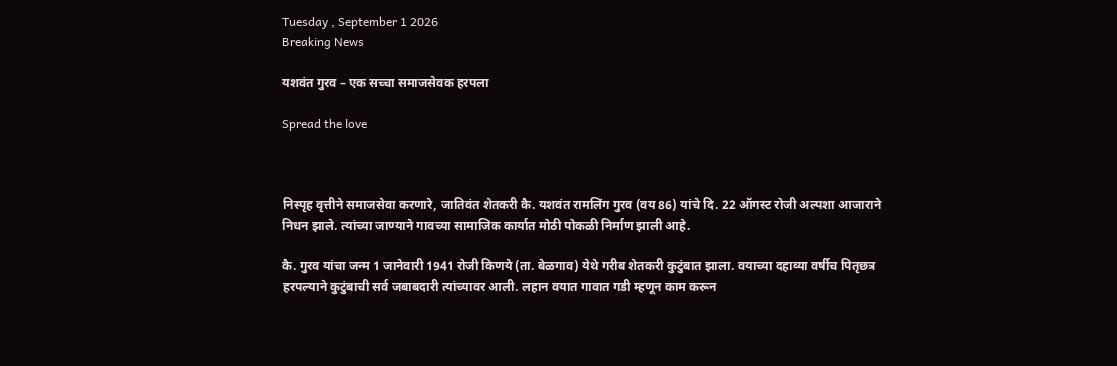Tuesday , September 1 2026
Breaking News

यशवंत गुरव – एक सच्चा समाजसेवक हरपला

Spread the love



निस्पृह वृत्तीने समाजसेवा करणारे, जातिवंत शेतकरी कै. यशवंत रामलिंग गुरव (वय 86) यांचे दि. 22 ऑगस्ट रोजी अल्पशा आजाराने निधन झाले. त्यांच्या जाण्याने गावच्या सामाजिक कार्यात मोठी पोकळी निर्माण झाली आहे.

कै. गुरव यांचा जन्म 1 जानेवारी 1941 रोजी किणये (ता. बेळगाव) येथे गरीब शेतकरी कुटुंबात झाला. वयाच्या दहाव्या वर्षीच पितृछत्र हरपल्याने कुटुंबाची सर्व जबाबदारी त्यांच्यावर आली. लहान वयात गावात गडी म्हणून काम करून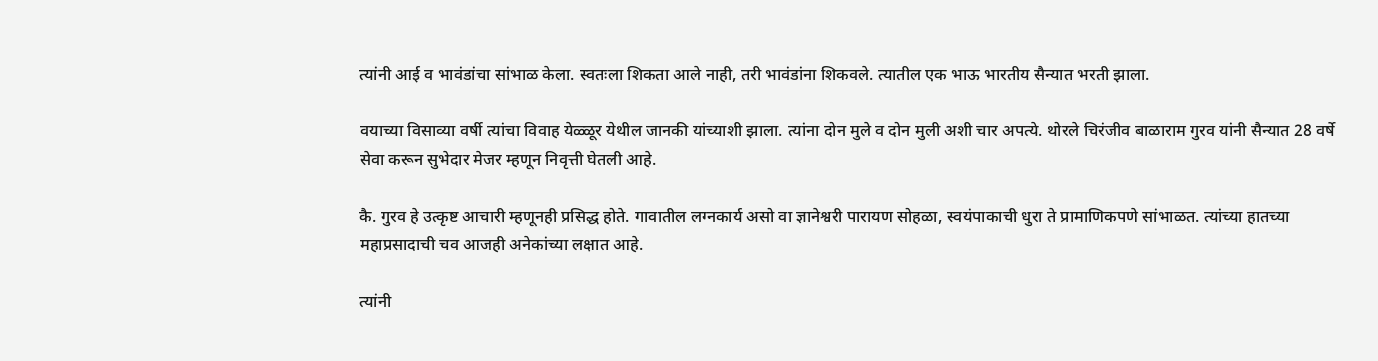त्यांनी आई व भावंडांचा सांभाळ केला. स्वतःला शिकता आले नाही, तरी भावंडांना शिकवले. त्यातील एक भाऊ भारतीय सैन्यात भरती झाला.

वयाच्या विसाव्या वर्षी त्यांचा विवाह येळ्ळूर येथील जानकी यांच्याशी झाला. त्यांना दोन मुले व दोन मुली अशी चार अपत्ये. थोरले चिरंजीव बाळाराम गुरव यांनी सैन्यात 28 वर्षे सेवा करून सुभेदार मेजर म्हणून निवृत्ती घेतली आहे.

कै. गुरव हे उत्कृष्ट आचारी म्हणूनही प्रसिद्ध होते. गावातील लग्नकार्य असो वा ज्ञानेश्वरी पारायण सोहळा, स्वयंपाकाची धुरा ते प्रामाणिकपणे सांभाळत. त्यांच्या हातच्या महाप्रसादाची चव आजही अनेकांच्या लक्षात आहे.

त्यांनी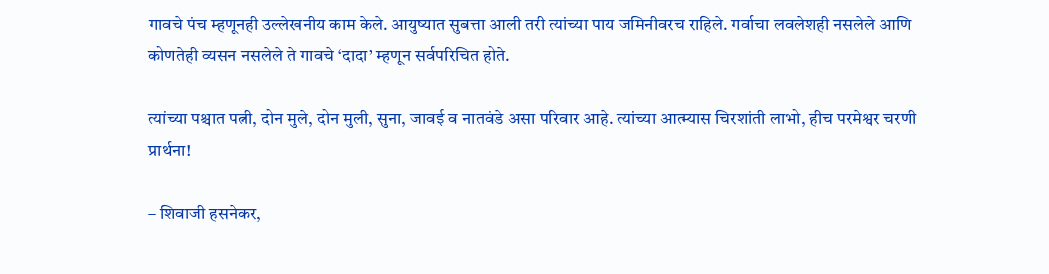गावचे पंच म्हणूनही उल्लेखनीय काम केले. आयुष्यात सुबत्ता आली तरी त्यांच्या पाय जमिनीवरच राहिले. गर्वाचा लवलेशही नसलेले आणि कोणतेही व्यसन नसलेले ते गावचे ‘दादा’ म्हणून सर्वपरिचित होते.

त्यांच्या पश्चात पत्नी, दोन मुले, दोन मुली, सुना, जावई व नातवंडे असा परिवार आहे. त्यांच्या आत्म्यास चिरशांती लाभो, हीच परमेश्वर चरणी प्रार्थना!

– शिवाजी हसनेकर,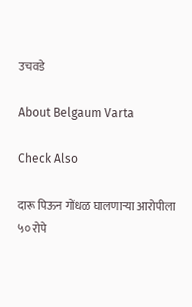उचवडे

About Belgaum Varta

Check Also

दारू पिऊन गोंधळ घालणाऱ्या आरोपीला ५० रोपे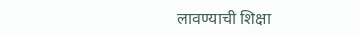लावण्याची शिक्षा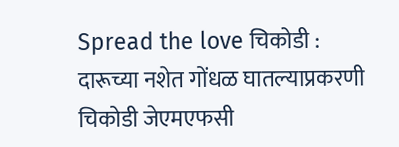Spread the love चिकोडी : दारूच्या नशेत गोंधळ घातल्याप्रकरणी चिकोडी जेएमएफसी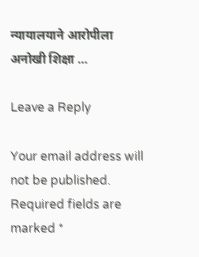न्यायालयाने आरोपीला अनोखी शिक्षा …

Leave a Reply

Your email address will not be published. Required fields are marked *